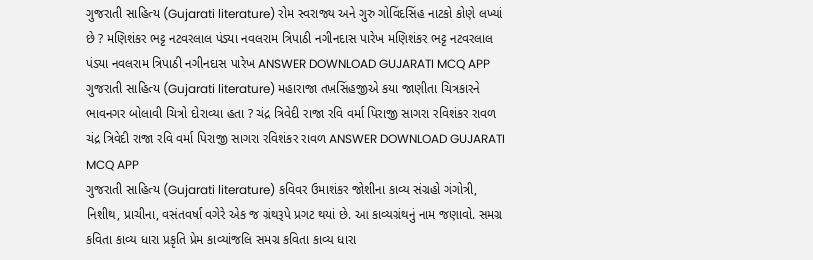ગુજરાતી સાહિત્ય (Gujarati literature) રોમ સ્વરાજ્ય અને ગુરુ ગોવિંદસિંહ નાટકો કોણે લખ્યાં છે ? મણિશંકર ભટ્ટ નટવરલાલ પંડ્યા નવલરામ ત્રિપાઠી નગીનદાસ પારેખ મણિશંકર ભટ્ટ નટવરલાલ પંડ્યા નવલરામ ત્રિપાઠી નગીનદાસ પારેખ ANSWER DOWNLOAD GUJARATI MCQ APP
ગુજરાતી સાહિત્ય (Gujarati literature) મહારાજા તખ઼સિંહજીએ કયા જાણીતા ચિત્રકારને ભાવનગર બોલાવી ચિત્રો દોરાવ્યા હતા ? ચંદ્ર ત્રિવેદી રાજા રવિ વર્મા પિરાજી સાગરા રવિશંકર રાવળ ચંદ્ર ત્રિવેદી રાજા રવિ વર્મા પિરાજી સાગરા રવિશંકર રાવળ ANSWER DOWNLOAD GUJARATI MCQ APP
ગુજરાતી સાહિત્ય (Gujarati literature) કવિવર ઉમાશંકર જોશીના કાવ્ય સંગ્રહો ગંગોત્રી, નિશીથ, પ્રાચીના, વસંતવર્ષા વગેરે એક જ ગ્રંથરૂપે પ્રગટ થયાં છે. આ કાવ્યગ્રંથનું નામ જણાવો. સમગ્ર કવિતા કાવ્ય ધારા પ્રકૃતિ પ્રેમ કાવ્યાંજલિ સમગ્ર કવિતા કાવ્ય ધારા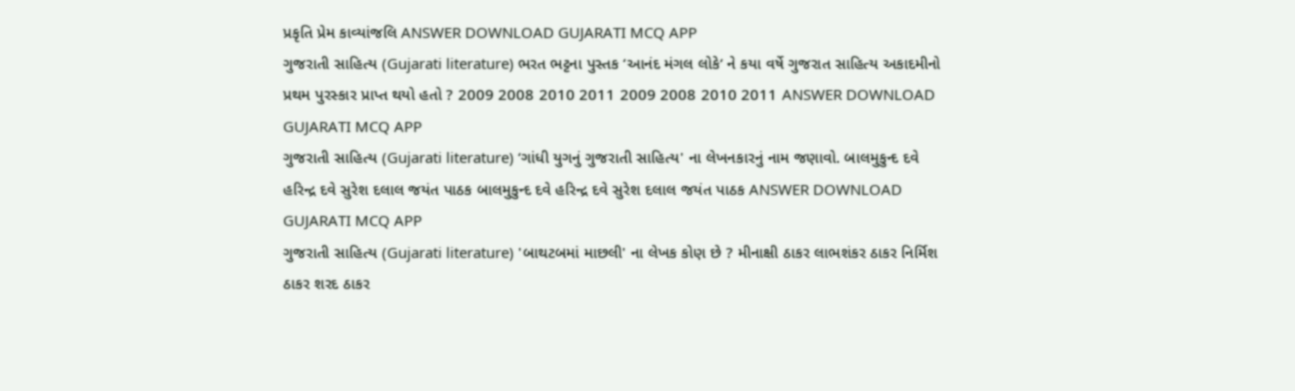પ્રકૃતિ પ્રેમ કાવ્યાંજલિ ANSWER DOWNLOAD GUJARATI MCQ APP
ગુજરાતી સાહિત્ય (Gujarati literature) ભરત ભટ્ટના પુસ્તક ‘આનંદ મંગલ લોકે‘ ને કયા વર્ષે ગુજરાત સાહિત્ય અકાદમીનો પ્રથમ પુરસ્કાર પ્રાપ્ત થયો હતો ? 2009 2008 2010 2011 2009 2008 2010 2011 ANSWER DOWNLOAD GUJARATI MCQ APP
ગુજરાતી સાહિત્ય (Gujarati literature) ‘ગાંધી યુગનું ગુજરાતી સાહિત્ય' ના લેખનકારનું નામ જણાવો. બાલમુકુન્દ દવે હરિન્દ્ર દવે સુરેશ દલાલ જયંત પાઠક બાલમુકુન્દ દવે હરિન્દ્ર દવે સુરેશ દલાલ જયંત પાઠક ANSWER DOWNLOAD GUJARATI MCQ APP
ગુજરાતી સાહિત્ય (Gujarati literature) 'બાથટબમાં માછલી' ના લેખક કોણ છે ? મીનાક્ષી ઠાકર લાભશંકર ઠાકર નિર્મિશ ઠાકર શરદ ઠાકર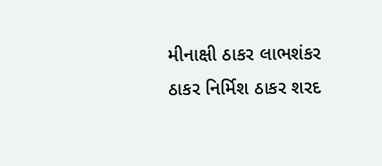મીનાક્ષી ઠાકર લાભશંકર ઠાકર નિર્મિશ ઠાકર શરદ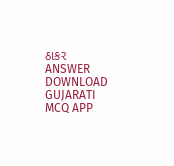ઠાકર ANSWER DOWNLOAD GUJARATI MCQ APP